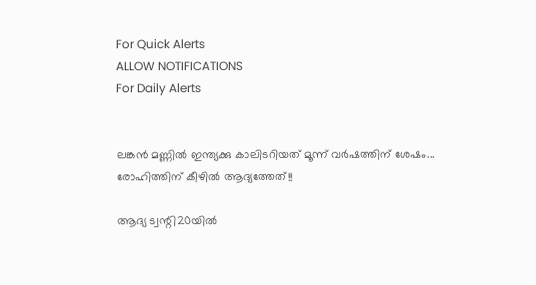For Quick Alerts
ALLOW NOTIFICATIONS
For Daily Alerts


ലങ്കന്‍ മണ്ണില്‍ ഇന്ത്യക്കു കാലിടറിയത് മൂന്ന് വര്‍ഷത്തിന് ശേഷം... രോഹിത്തിന് കീഴില്‍ ആദ്യത്തേത്!!

ആദ്യ ട്വന്റി20യില്‍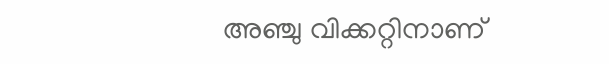അഞ്ചു വിക്കറ്റിനാണ്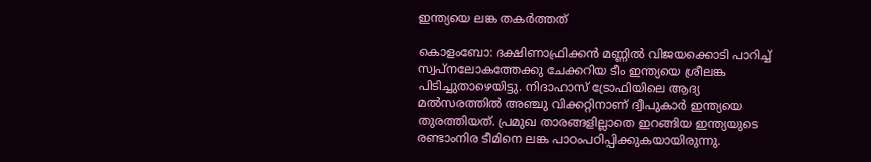ഇന്ത്യയെ ലങ്ക തകര്‍ത്തത്

കൊളംബോ: ദക്ഷിണാഫ്രിക്കന്‍ മണ്ണില്‍ വിജയക്കൊടി പാറിച്ച് സ്വപ്‌നലോകത്തേക്കു ചേക്കറിയ ടീം ഇന്ത്യയെ ശ്രീലങ്ക പിടിച്ചുതാഴെയിട്ടു. നിദാഹാസ് ട്രോഫിയിലെ ആദ്യ മല്‍സരത്തില്‍ അഞ്ചു വിക്കറ്റിനാണ് ദ്വീപുകാര്‍ ഇന്ത്യയെ തുരത്തിയത്. പ്രമുഖ താരങ്ങളില്ലാതെ ഇറങ്ങിയ ഇന്ത്യയുടെ രണ്ടാംനിര ടീമിനെ ലങ്ക പാഠംപഠിപ്പിക്കുകയായിരുന്നു.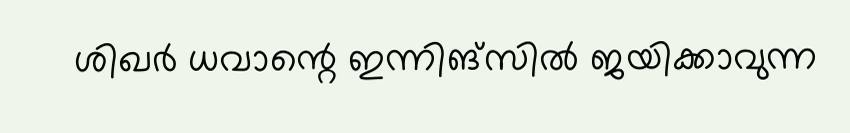ശിഖര്‍ ധവാന്റെ ഇന്നിങ്‌സില്‍ ജയിക്കാവുന്ന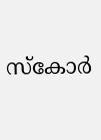സ്‌കോര്‍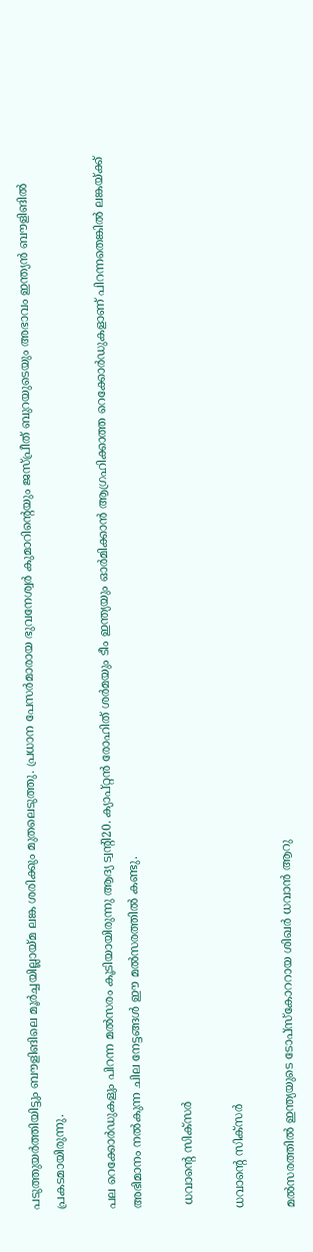പടുത്തുയര്‍ത്തിയിട്ടും ബൗളിങിലെ മൂര്‍ച്ചയില്ലായ്മ ലങ്ക ശരിക്കും മുതലെടുത്തു. പ്രധാന പേസര്‍മാരായ ഭുവനേശ്വര്‍ കുമാറിന്റെയും ജസ്പ്രീത് ബുറയുടെയും അഭാവം ഇന്ത്യന്‍ ബൗളിങില്‍ പ്രകടമായിരുന്നു.

പല റെക്കോര്‍ഡുകളും പിറന്ന മല്‍സരം കൂടിയായിരുന്നു ആദ്യ ട്വന്റി20. ക്യാപ്റ്റന്‍ രോഹിത് ശര്‍മയും ടീം ഇന്ത്യയും ഓര്‍മിക്കാന്‍ ആഗ്രഹിക്കാത്ത റെക്കോര്‍ഡുകളാണ് പിറന്നതെങ്കില്‍ ലങ്കയ്ക്ക് അഭിമാനം നല്‍കുന്ന ചില നേട്ടങ്ങള്‍ ഈ മല്‍സരത്തില്‍ കണ്ടു.

 ധവാന്റെ സിക്‌സര്‍

ധവാന്റെ സിക്‌സര്‍

മല്‍സരത്തില്‍ ഇന്ത്യയുടെ ടോപ്‌സ്‌കോററായ ശിഖര്‍ ധവാന്‍ ആറു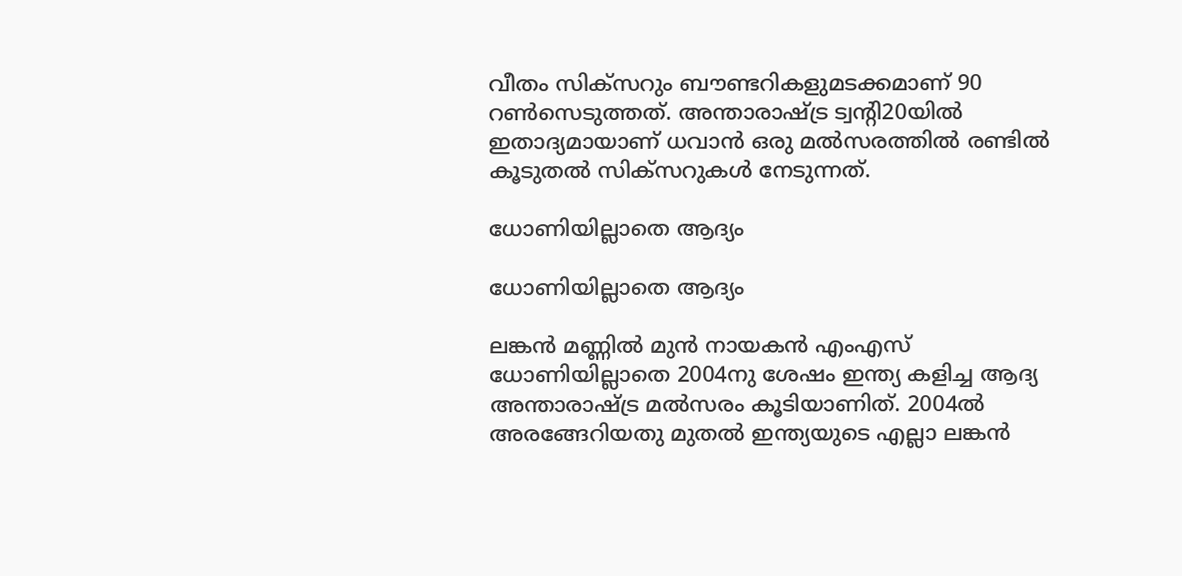വീതം സിക്‌സറും ബൗണ്ടറികളുമടക്കമാണ് 90 റണ്‍സെടുത്തത്. അന്താരാഷ്ട്ര ട്വന്റി20യില്‍ ഇതാദ്യമായാണ് ധവാന്‍ ഒരു മല്‍സരത്തില്‍ രണ്ടില്‍ കൂടുതല്‍ സിക്‌സറുകള്‍ നേടുന്നത്.

ധോണിയില്ലാതെ ആദ്യം

ധോണിയില്ലാതെ ആദ്യം

ലങ്കന്‍ മണ്ണില്‍ മുന്‍ നായകന്‍ എംഎസ് ധോണിയില്ലാതെ 2004നു ശേഷം ഇന്ത്യ കളിച്ച ആദ്യ അന്താരാഷ്ട്ര മല്‍സരം കൂടിയാണിത്. 2004ല്‍ അരങ്ങേറിയതു മുതല്‍ ഇന്ത്യയുടെ എല്ലാ ലങ്കന്‍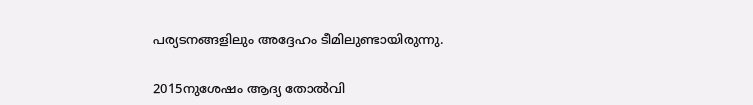പര്യടനങ്ങളിലും അദ്ദേഹം ടീമിലുണ്ടായിരുന്നു.

2015നുശേഷം ആദ്യ തോല്‍വി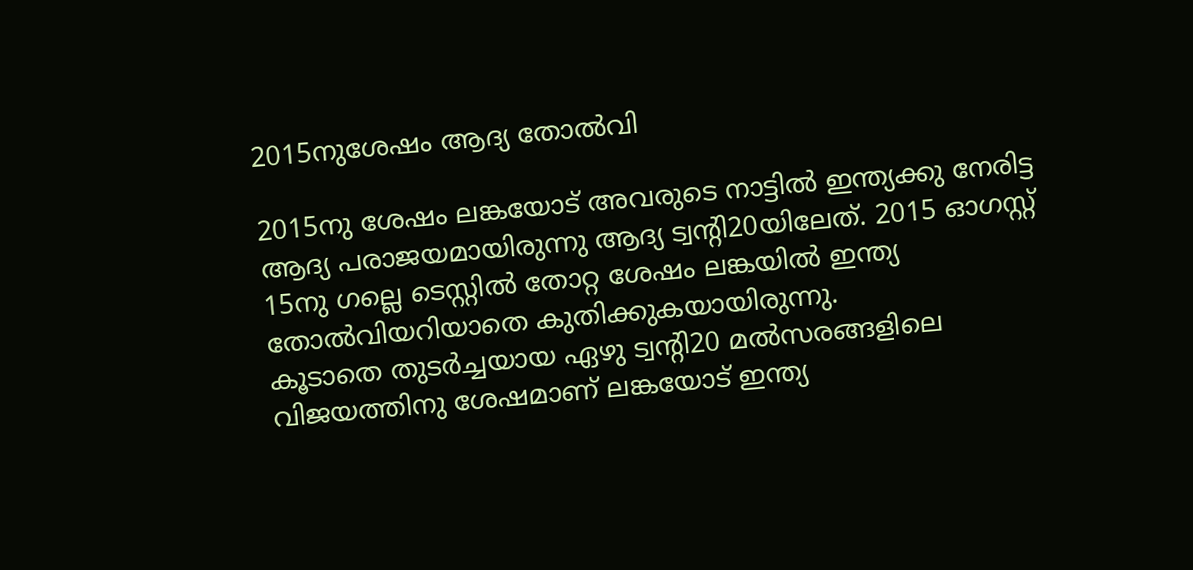2015നുശേഷം ആദ്യ തോല്‍വി

2015നു ശേഷം ലങ്കയോട് അവരുടെ നാട്ടില്‍ ഇന്ത്യക്കു നേരിട്ട ആദ്യ പരാജയമായിരുന്നു ആദ്യ ട്വന്റി20യിലേത്. 2015 ഓഗസ്റ്റ് 15നു ഗല്ലെ ടെസ്റ്റില്‍ തോറ്റ ശേഷം ലങ്കയില്‍ ഇന്ത്യ തോല്‍വിയറിയാതെ കുതിക്കുകയായിരുന്നു.
കൂടാതെ തുടര്‍ച്ചയായ ഏഴു ട്വന്റി20 മല്‍സരങ്ങളിലെ വിജയത്തിനു ശേഷമാണ് ലങ്കയോട് ഇന്ത്യ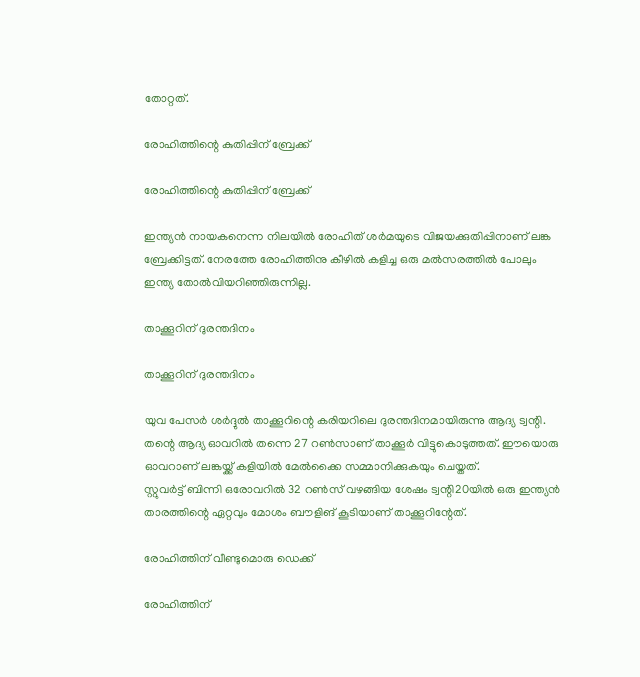തോറ്റത്.

രോഹിത്തിന്റെ കുതിപ്പിന് ബ്രേക്ക്

രോഹിത്തിന്റെ കുതിപ്പിന് ബ്രേക്ക്

ഇന്ത്യന്‍ നായകനെന്ന നിലയില്‍ രോഹിത് ശര്‍മയുടെ വിജയക്കുതിപ്പിനാണ് ലങ്ക ബ്രേക്കിട്ടത്. നേരത്തേ രോഹിത്തിനു കീഴില്‍ കളിച്ച ഒരു മല്‍സരത്തില്‍ പോലും ഇന്ത്യ തോല്‍വിയറിഞ്ഞിരുന്നില്ല.

താക്കൂറിന് ദുരന്തദിനം

താക്കൂറിന് ദുരന്തദിനം

യുവ പേസര്‍ ശര്‍ദ്ദുല്‍ താക്കൂറിന്റെ കരിയറിലെ ദുരന്തദിനമായിരുന്നു ആദ്യ ട്വന്റി. തന്റെ ആദ്യ ഓവറില്‍ തന്നെ 27 റണ്‍സാണ് താക്കൂര്‍ വിട്ടുകൊടുത്തത്. ഈയൊരു ഓവറാണ് ലങ്കയ്ക്ക് കളിയില്‍ മേല്‍ക്കൈ സമ്മാനിക്കുകയും ചെയ്തത്.
സ്റ്റുവര്‍ട്ട് ബിന്നി ഒരോവറില്‍ 32 റണ്‍സ് വഴങ്ങിയ ശേഷം ട്വന്റി20യില്‍ ഒരു ഇന്ത്യന്‍ താരത്തിന്റെ ഏറ്റവും മോശം ബൗളിങ് കൂടിയാണ് താക്കൂറിന്റേത്.

രോഹിത്തിന് വീണ്ടുമൊരു ഡെക്ക്

രോഹിത്തിന്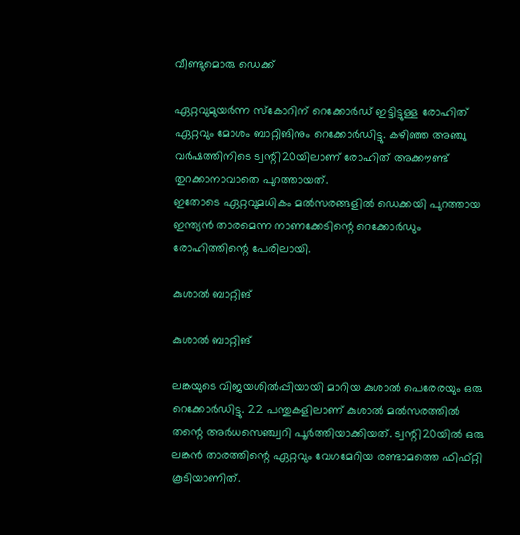വീണ്ടുമൊരു ഡെക്ക്

ഏറ്റവുമുയര്‍ന്ന സ്‌കോറിന് റെക്കോര്‍ഡ് ഇട്ടിട്ടുള്ള രോഹിത് ഏറ്റവും മോശം ബാറ്റിങിനും റെക്കോര്‍ഡിട്ടു. കഴിഞ്ഞ അഞ്ചു വര്‍ഷത്തിനിടെ ട്വന്റി20യിലാണ് രോഹിത് അക്കൗണ്ട് തുറക്കാനാവാതെ പുറത്തായത്.
ഇതോടെ ഏറ്റവുമധികം മല്‍സരങ്ങളില്‍ ഡെക്കയി പുറത്തായ ഇന്ത്യന്‍ താരമെന്ന നാണക്കേടിന്റെ റെക്കോര്‍ഡും രോഹിത്തിന്റെ പേരിലായി.

കുശാല്‍ ബാറ്റിങ്

കുശാല്‍ ബാറ്റിങ്

ലങ്കയുടെ വിജയശില്‍പ്പിയായി മാറിയ കുശാല്‍ പെരേരയും ഒരു റെക്കോര്‍ഡിട്ടു. 22 പന്തുകളിലാണ് കുശാല്‍ മല്‍സരത്തില്‍ തന്റെ അര്‍ധസെഞ്ച്വറി പൂര്‍ത്തിയാക്കിയത്. ട്വന്റി20യില്‍ ഒരു ലങ്കന്‍ താരത്തിന്റെ ഏറ്റവും വേഗമേറിയ രണ്ടാമത്തെ ഫിഫ്റ്റി കൂടിയാണിത്.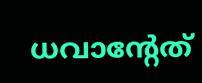ധവാന്റേത്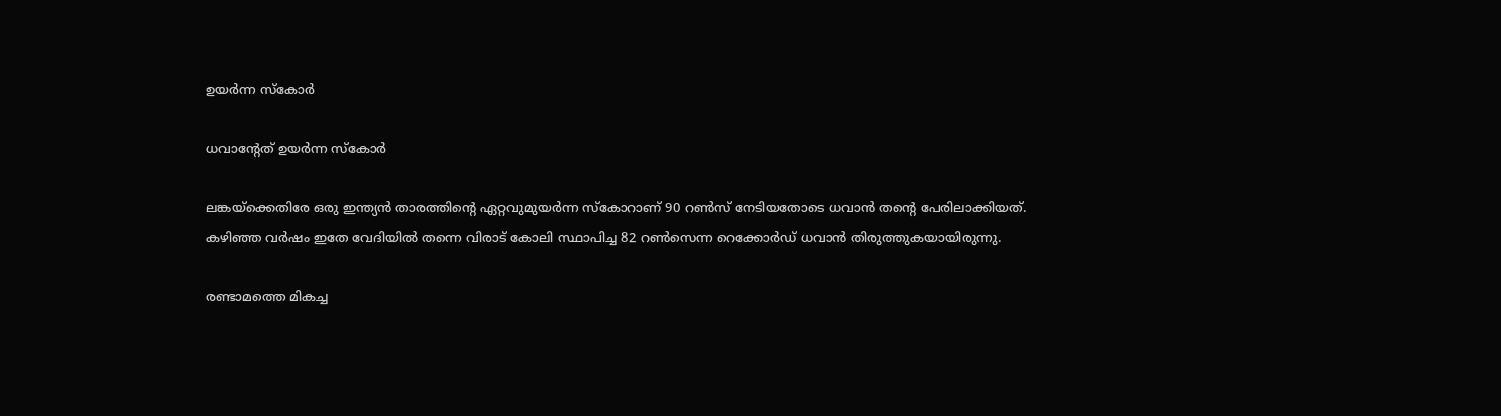ഉയര്‍ന്ന സ്‌കോര്‍

ധവാന്റേത് ഉയര്‍ന്ന സ്‌കോര്‍

ലങ്കയ്‌ക്കെതിരേ ഒരു ഇന്ത്യന്‍ താരത്തിന്റെ ഏറ്റവുമുയര്‍ന്ന സ്‌കോറാണ് 90 റണ്‍സ് നേടിയതോടെ ധവാന്‍ തന്റെ പേരിലാക്കിയത്. കഴിഞ്ഞ വര്‍ഷം ഇതേ വേദിയില്‍ തന്നെ വിരാട് കോലി സ്ഥാപിച്ച 82 റണ്‍സെന്ന റെക്കോര്‍ഡ് ധവാന്‍ തിരുത്തുകയായിരുന്നു.

രണ്ടാമത്തെ മികച്ച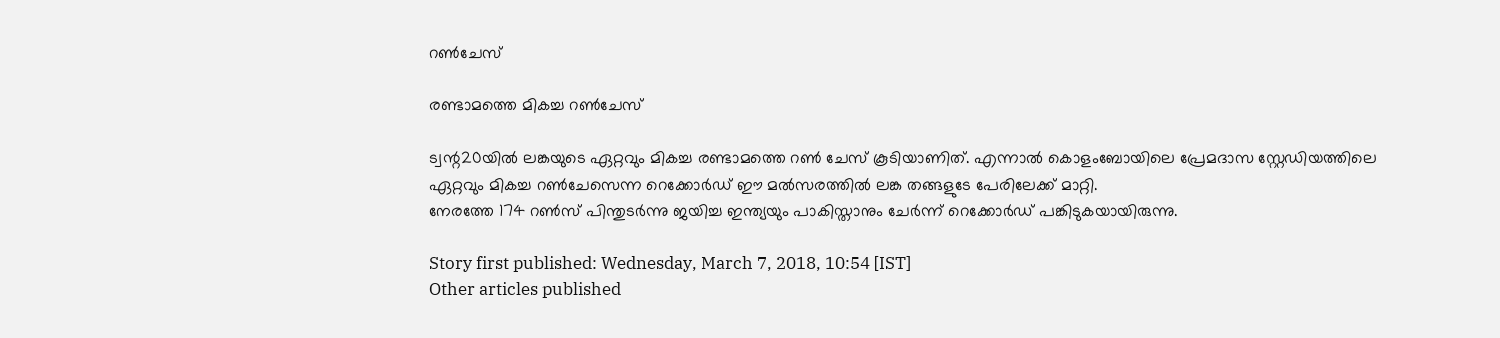റണ്‍ചേസ്

രണ്ടാമത്തെ മികച്ച റണ്‍ചേസ്

ട്വന്റ20യില്‍ ലങ്കയുടെ ഏറ്റവും മികച്ച രണ്ടാമത്തെ റണ്‍ ചേസ് കൂടിയാണിത്. എന്നാല്‍ കൊളംബോയിലെ പ്രേമദാസ സ്റ്റേഡിയത്തിലെ ഏറ്റവും മികച്ച റണ്‍ചേസെന്ന റെക്കോര്‍ഡ് ഈ മല്‍സരത്തില്‍ ലങ്ക തങ്ങളുടേ പേരിലേക്ക് മാറ്റി.
നേരത്തേ 174 റണ്‍സ് പിന്തുടര്‍ന്നു ജയിച്ച ഇന്ത്യയും പാകിസ്താനും ചേര്‍ന്ന് റെക്കോര്‍ഡ് പങ്കിടുകയായിരുന്നു.

Story first published: Wednesday, March 7, 2018, 10:54 [IST]
Other articles published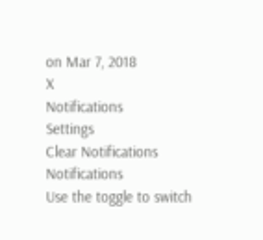on Mar 7, 2018
X
Notifications
Settings
Clear Notifications
Notifications
Use the toggle to switch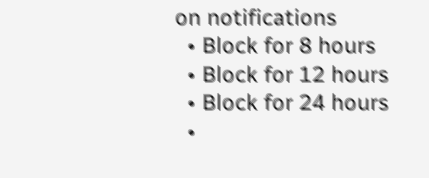on notifications
  • Block for 8 hours
  • Block for 12 hours
  • Block for 24 hours
  •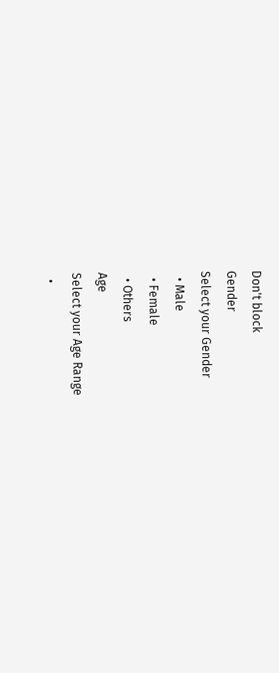Don't block
Gender
Select your Gender
  • Male
  • Female
  • Others
Age
Select your Age Range
  •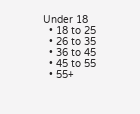Under 18
  • 18 to 25
  • 26 to 35
  • 36 to 45
  • 45 to 55
  • 55+